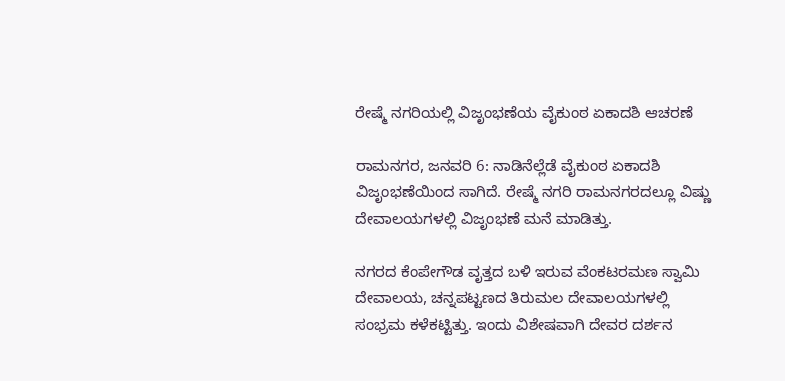ರೇಷ್ಮೆ ನಗರಿಯಲ್ಲಿ ವಿಜೃಂಭಣೆಯ ವೈಕುಂಠ ಏಕಾದಶಿ ಆಚರಣೆ

ರಾಮನಗರ, ಜನವರಿ 6: ನಾಡಿನೆಲ್ಲೆಡೆ ವೈಕುಂಠ ಏಕಾದಶಿ ವಿಜೃಂಭಣೆಯಿಂದ ಸಾಗಿದೆ. ರೇಷ್ಮೆ ನಗರಿ ರಾಮನಗರದಲ್ಲೂ ವಿಷ್ಣು ದೇವಾಲಯಗಳಲ್ಲಿ ವಿಜೃಂಭಣೆ ಮನೆ ಮಾಡಿತ್ತು.

ನಗರದ ಕೆಂಪೇಗೌಡ ವೃತ್ತದ ಬಳಿ ಇರುವ ವೆಂಕಟರಮಣ ಸ್ವಾಮಿ ದೇವಾಲಯ, ಚನ್ನಪಟ್ಟಣದ ತಿರುಮಲ ದೇವಾಲಯಗಳಲ್ಲಿ ಸಂಭ್ರಮ ಕಳೆಕಟ್ಟಿತ್ತು. ಇಂದು ವಿಶೇಷವಾಗಿ ದೇವರ ದರ್ಶನ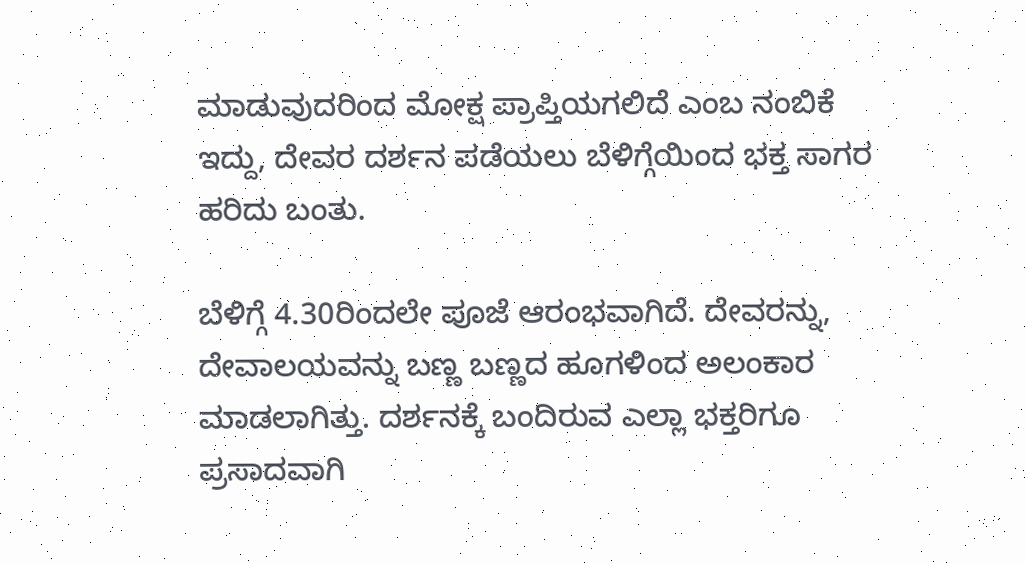ಮಾಡುವುದರಿಂದ ಮೋಕ್ಷ ಪ್ರಾಪ್ತಿಯಗಲಿದೆ ಎಂಬ ನಂಬಿಕೆ ಇದ್ದು, ದೇವರ ದರ್ಶನ ಪಡೆಯಲು ಬೆಳಿಗ್ಗೆಯಿಂದ ಭಕ್ತ ಸಾಗರ ಹರಿದು ಬಂತು.

ಬೆಳಿಗ್ಗೆ 4.30ರಿಂದಲೇ ಪೂಜೆ ಆರಂಭವಾಗಿದೆ. ದೇವರನ್ನು, ದೇವಾಲಯವನ್ನು ಬಣ್ಣ ಬಣ್ಣದ ಹೂಗಳಿಂದ ಅಲಂಕಾರ ಮಾಡಲಾಗಿತ್ತು. ದರ್ಶನಕ್ಕೆ ಬಂದಿರುವ ಎಲ್ಲಾ ಭಕ್ತರಿಗೂ ಪ್ರಸಾದವಾಗಿ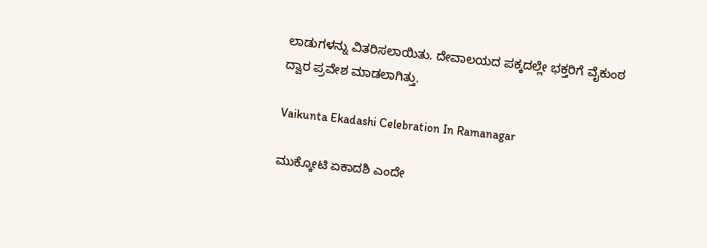ಲಾಡುಗಳನ್ನು ವಿತರಿಸಲಾಯಿತು. ದೇವಾಲಯದ ಪಕ್ಕದಲ್ಲೇ ಭಕ್ತರಿಗೆ ವೈಕುಂಠ ದ್ವಾರ ಪ್ರವೇಶ ಮಾಡಲಾಗಿತ್ತು.

Vaikunta Ekadashi Celebration In Ramanagar

ಮುಕ್ಕೋಟಿ ಏಕಾದಶಿ ಎಂದೇ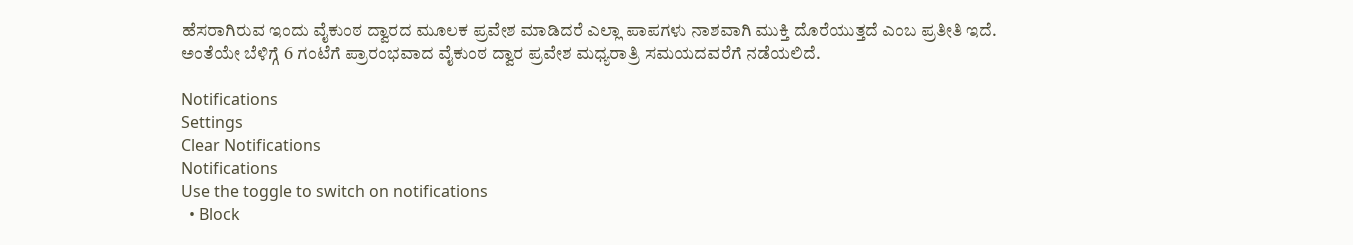ಹೆಸರಾಗಿರುವ ಇಂದು ವೈಕುಂಠ ದ್ವಾರದ ಮೂಲಕ ಪ್ರವೇಶ ಮಾಡಿದರೆ ಎಲ್ಲಾ ಪಾಪಗಳು ನಾಶವಾಗಿ ಮುಕ್ತಿ ದೊರೆಯುತ್ತದೆ ಎಂಬ ಪ್ರತೀತಿ ಇದೆ. ಅಂತೆಯೇ ಬೆಳಿಗ್ಗೆ 6 ಗಂಟೆಗೆ ಪ್ರಾರಂಭವಾದ ವೈಕುಂಠ ದ್ವಾರ ಪ್ರವೇಶ ಮಧ್ಯರಾತ್ರಿ ಸಮಯದವರೆಗೆ ನಡೆಯಲಿದೆ.

Notifications
Settings
Clear Notifications
Notifications
Use the toggle to switch on notifications
  • Block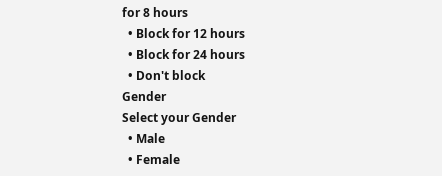for 8 hours
  • Block for 12 hours
  • Block for 24 hours
  • Don't block
Gender
Select your Gender
  • Male
  • Female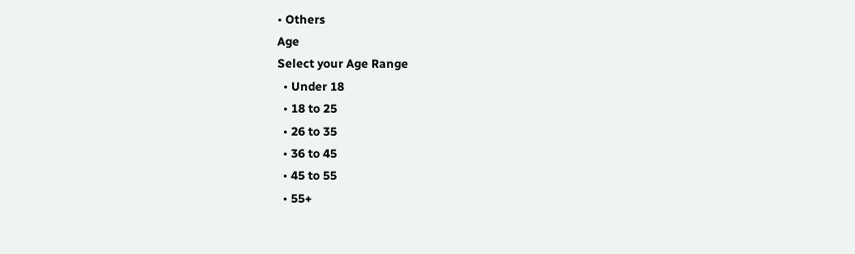• Others
Age
Select your Age Range
  • Under 18
  • 18 to 25
  • 26 to 35
  • 36 to 45
  • 45 to 55
  • 55+